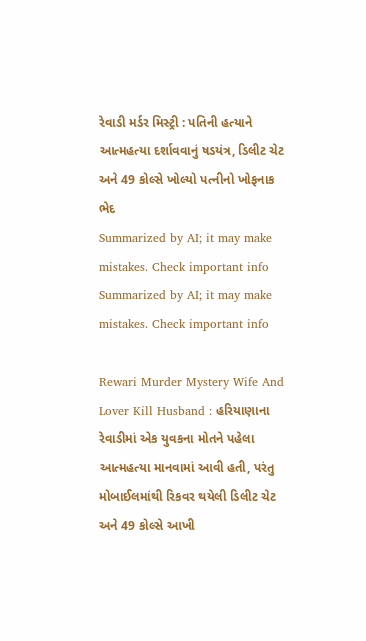રેવાડી મર્ડર મિસ્ટ્રી : પતિની હત્યાને આત્મહત્યા દર્શાવવાનું ષડયંત્ર, ડિલીટ ચેટ અને 49 કોલ્સે ખોલ્યો પત્નીનો ખોફનાક ભેદ
Summarized by AI; it may make mistakes. Check important info
Summarized by AI; it may make mistakes. Check important info

Rewari Murder Mystery Wife And Lover Kill Husband : હરિયાણાના રેવાડીમાં એક યુવકના મોતને પહેલા આત્મહત્યા માનવામાં આવી હતી, પરંતુ મોબાઈલમાંથી રિકવર થયેલી ડિલીટ ચેટ અને 49 કોલ્સે આખી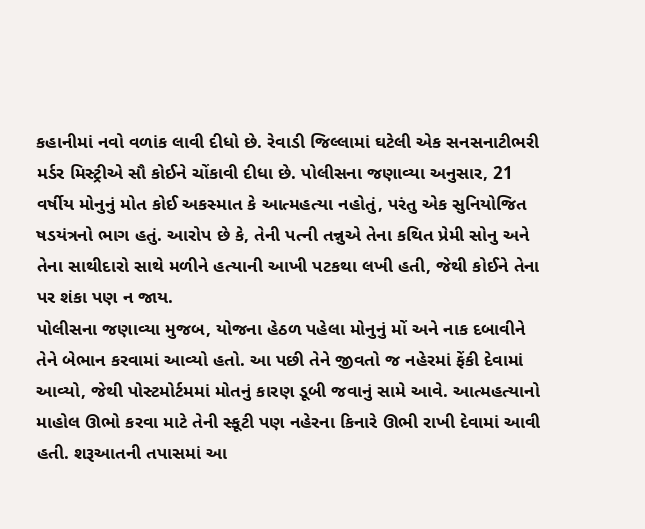કહાનીમાં નવો વળાંક લાવી દીધો છે. રેવાડી જિલ્લામાં ઘટેલી એક સનસનાટીભરી મર્ડર મિસ્ટ્રીએ સૌ કોઈને ચોંકાવી દીધા છે. પોલીસના જણાવ્યા અનુસાર, 21 વર્ષીય મોનુનું મોત કોઈ અકસ્માત કે આત્મહત્યા નહોતું, પરંતુ એક સુનિયોજિત ષડયંત્રનો ભાગ હતું. આરોપ છે કે, તેની પત્ની તન્નુએ તેના કથિત પ્રેમી સોનુ અને તેના સાથીદારો સાથે મળીને હત્યાની આખી પટકથા લખી હતી, જેથી કોઈને તેના પર શંકા પણ ન જાય.
પોલીસના જણાવ્યા મુજબ, યોજના હેઠળ પહેલા મોનુનું મોં અને નાક દબાવીને તેને બેભાન કરવામાં આવ્યો હતો. આ પછી તેને જીવતો જ નહેરમાં ફેંકી દેવામાં આવ્યો, જેથી પોસ્ટમોર્ટમમાં મોતનું કારણ ડૂબી જવાનું સામે આવે. આત્મહત્યાનો માહોલ ઊભો કરવા માટે તેની સ્કૂટી પણ નહેરના કિનારે ઊભી રાખી દેવામાં આવી હતી. શરૂઆતની તપાસમાં આ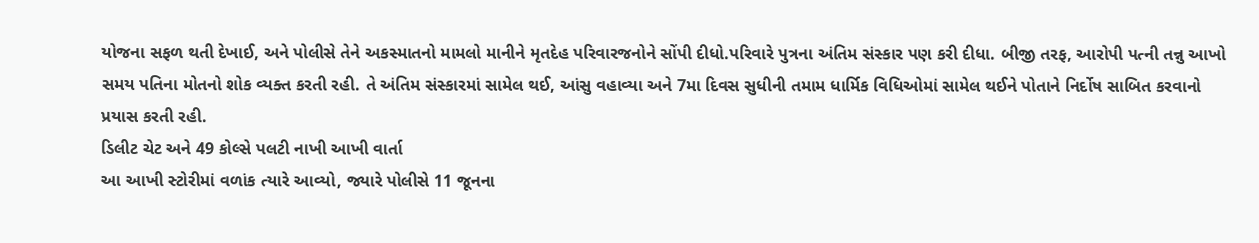યોજના સફળ થતી દેખાઈ, અને પોલીસે તેને અકસ્માતનો મામલો માનીને મૃતદેહ પરિવારજનોને સોંપી દીધો.પરિવારે પુત્રના અંતિમ સંસ્કાર પણ કરી દીધા. બીજી તરફ, આરોપી પત્ની તન્નુ આખો સમય પતિના મોતનો શોક વ્યક્ત કરતી રહી. તે અંતિમ સંસ્કારમાં સામેલ થઈ, આંસુ વહાવ્યા અને 7મા દિવસ સુધીની તમામ ધાર્મિક વિધિઓમાં સામેલ થઈને પોતાને નિર્દોષ સાબિત કરવાનો પ્રયાસ કરતી રહી.
ડિલીટ ચેટ અને 49 કોલ્સે પલટી નાખી આખી વાર્તા
આ આખી સ્ટોરીમાં વળાંક ત્યારે આવ્યો, જ્યારે પોલીસે 11 જૂનના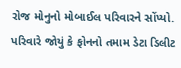રોજ મોનુનો મોબાઈલ પરિવારને સોંપ્યો. પરિવારે જોયું કે ફોનનો તમામ ડેટા ડિલીટ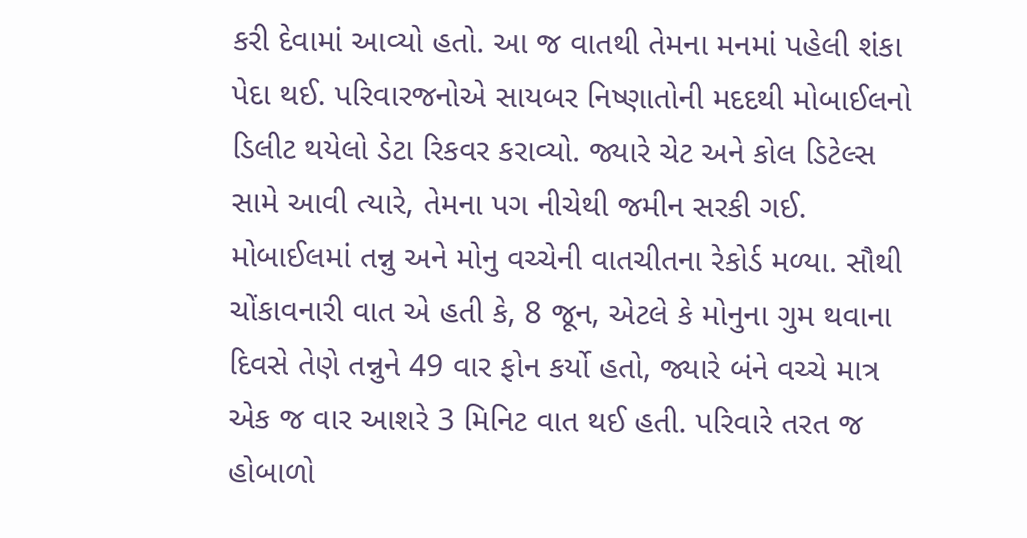કરી દેવામાં આવ્યો હતો. આ જ વાતથી તેમના મનમાં પહેલી શંકા પેદા થઈ. પરિવારજનોએ સાયબર નિષ્ણાતોની મદદથી મોબાઈલનો ડિલીટ થયેલો ડેટા રિકવર કરાવ્યો. જ્યારે ચેટ અને કોલ ડિટેલ્સ સામે આવી ત્યારે, તેમના પગ નીચેથી જમીન સરકી ગઈ. મોબાઈલમાં તન્નુ અને મોનુ વચ્ચેની વાતચીતના રેકોર્ડ મળ્યા. સૌથી ચોંકાવનારી વાત એ હતી કે, 8 જૂન, એટલે કે મોનુના ગુમ થવાના દિવસે તેણે તન્નુને 49 વાર ફોન કર્યો હતો, જ્યારે બંને વચ્ચે માત્ર એક જ વાર આશરે 3 મિનિટ વાત થઈ હતી. પરિવારે તરત જ હોબાળો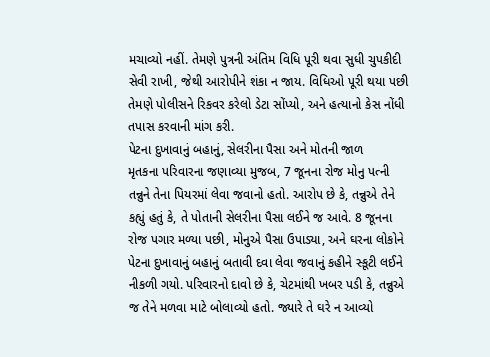મચાવ્યો નહીં. તેમણે પુત્રની અંતિમ વિધિ પૂરી થવા સુધી ચુપકીદી સેવી રાખી, જેથી આરોપીને શંકા ન જાય. વિધિઓ પૂરી થયા પછી તેમણે પોલીસને રિકવર કરેલો ડેટા સોંપ્યો, અને હત્યાનો કેસ નોંધી તપાસ કરવાની માંગ કરી.
પેટના દુખાવાનું બહાનું, સેલરીના પૈસા અને મોતની જાળ
મૃતકના પરિવારના જણાવ્યા મુજબ, 7 જૂનના રોજ મોનુ પત્ની તન્નુને તેના પિયરમાં લેવા જવાનો હતો. આરોપ છે કે, તન્નુએ તેને કહ્યું હતું કે, તે પોતાની સેલરીના પૈસા લઈને જ આવે. 8 જૂનના રોજ પગાર મળ્યા પછી, મોનુએ પૈસા ઉપાડ્યા, અને ઘરના લોકોને પેટના દુખાવાનું બહાનું બતાવી દવા લેવા જવાનું કહીને સ્કૂટી લઈને નીકળી ગયો. પરિવારનો દાવો છે કે, ચેટમાંથી ખબર પડી કે, તન્નુએ જ તેને મળવા માટે બોલાવ્યો હતો. જ્યારે તે ઘરે ન આવ્યો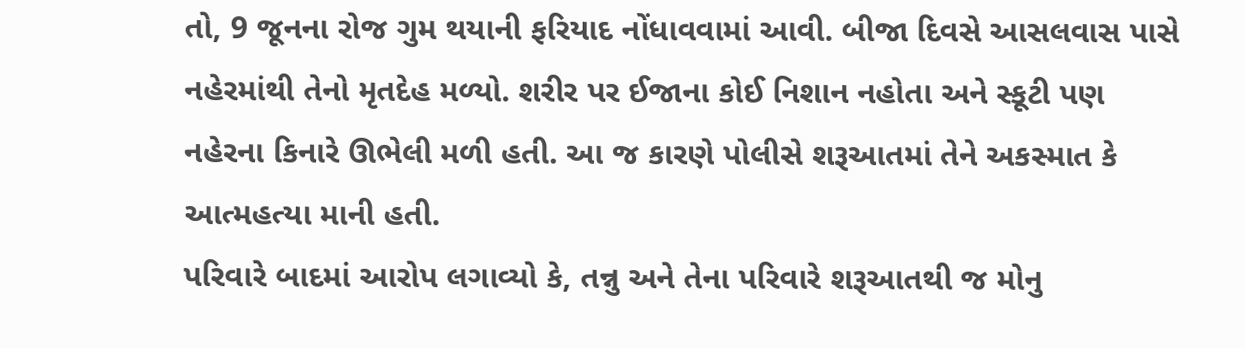તો, 9 જૂનના રોજ ગુમ થયાની ફરિયાદ નોંધાવવામાં આવી. બીજા દિવસે આસલવાસ પાસે નહેરમાંથી તેનો મૃતદેહ મળ્યો. શરીર પર ઈજાના કોઈ નિશાન નહોતા અને સ્કૂટી પણ નહેરના કિનારે ઊભેલી મળી હતી. આ જ કારણે પોલીસે શરૂઆતમાં તેને અકસ્માત કે આત્મહત્યા માની હતી.
પરિવારે બાદમાં આરોપ લગાવ્યો કે, તન્નુ અને તેના પરિવારે શરૂઆતથી જ મોનુ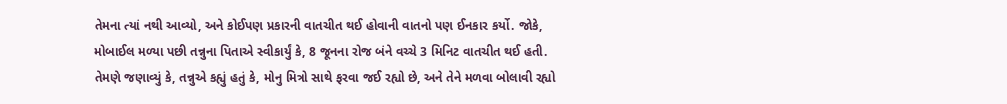તેમના ત્યાં નથી આવ્યો, અને કોઈપણ પ્રકારની વાતચીત થઈ હોવાની વાતનો પણ ઈનકાર કર્યો. જોકે, મોબાઈલ મળ્યા પછી તન્નુના પિતાએ સ્વીકાર્યું કે, 8 જૂનના રોજ બંને વચ્ચે 3 મિનિટ વાતચીત થઈ હતી. તેમણે જણાવ્યું કે, તન્નુએ કહ્યું હતું કે, મોનુ મિત્રો સાથે ફરવા જઈ રહ્યો છે, અને તેને મળવા બોલાવી રહ્યો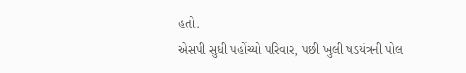હતો.
એસપી સુધી પહોંચ્યો પરિવાર, પછી ખુલી ષડયંત્રની પોલ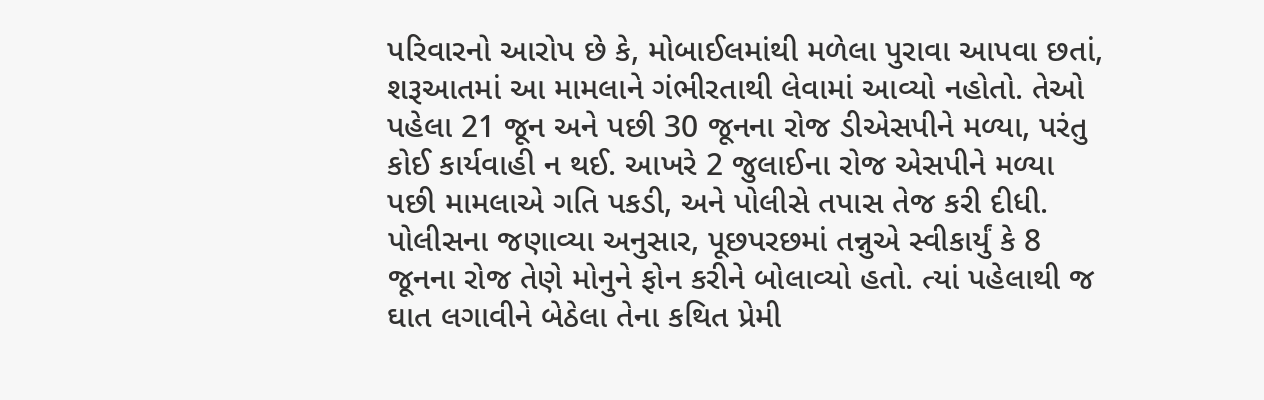પરિવારનો આરોપ છે કે, મોબાઈલમાંથી મળેલા પુરાવા આપવા છતાં, શરૂઆતમાં આ મામલાને ગંભીરતાથી લેવામાં આવ્યો નહોતો. તેઓ પહેલા 21 જૂન અને પછી 30 જૂનના રોજ ડીએસપીને મળ્યા, પરંતુ કોઈ કાર્યવાહી ન થઈ. આખરે 2 જુલાઈના રોજ એસપીને મળ્યા પછી મામલાએ ગતિ પકડી, અને પોલીસે તપાસ તેજ કરી દીધી. પોલીસના જણાવ્યા અનુસાર, પૂછપરછમાં તન્નુએ સ્વીકાર્યું કે 8 જૂનના રોજ તેણે મોનુને ફોન કરીને બોલાવ્યો હતો. ત્યાં પહેલાથી જ ઘાત લગાવીને બેઠેલા તેના કથિત પ્રેમી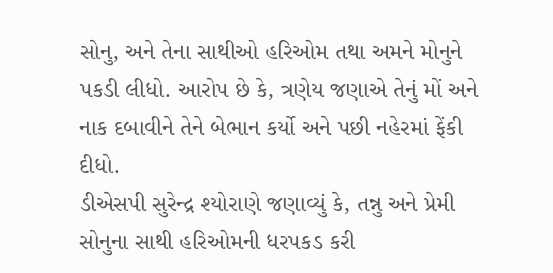સોનુ, અને તેના સાથીઓ હરિઓમ તથા અમને મોનુને પકડી લીધો. આરોપ છે કે, ત્રણેય જણાએ તેનું મોં અને નાક દબાવીને તેને બેભાન કર્યો અને પછી નહેરમાં ફેંકી દીધો.
ડીએસપી સુરેન્દ્ર શ્યોરાણે જણાવ્યું કે, તન્નુ અને પ્રેમી સોનુના સાથી હરિઓમની ધરપકડ કરી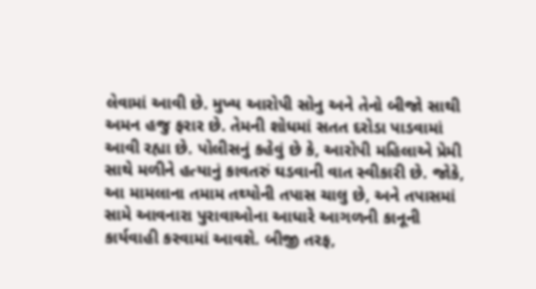લેવામાં આવી છે. મુખ્ય આરોપી સોનુ અને તેનો બીજો સાથી અમન હજુ ફરાર છે. તેમની શોધમાં સતત દરોડા પાડવામાં આવી રહ્યા છે. પોલીસનું કહેવું છે કે, આરોપી મહિલાએ પ્રેમી સાથે મળીને હત્યાનું કાવતરું ઘડવાની વાત સ્વીકારી છે. જોકે, આ મામલાના તમામ તથ્યોની તપાસ ચાલુ છે, અને તપાસમાં સામે આવનારા પુરાવાઓના આધારે આગળની કાનૂની કાર્યવાહી કરવામાં આવશે. બીજી તરફ,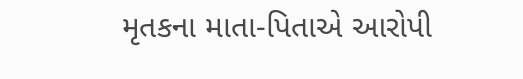મૃતકના માતા-પિતાએ આરોપી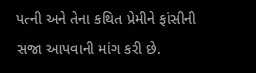પત્ની અને તેના કથિત પ્રેમીને ફાંસીની સજા આપવાની માંગ કરી છે.